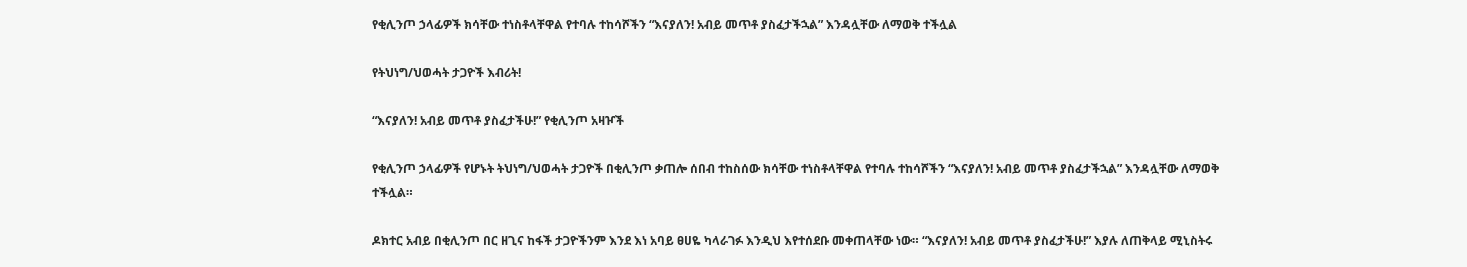የቂሊንጦ ኃላፊዎች ክሳቸው ተነስቶላቸዋል የተባሉ ተከሳሾችን “እናያለን! አብይ መጥቶ ያስፈታችኋል” እንዳሏቸው ለማወቅ ተችሏል

የትህነግ/ህወሓት ታጋዮች እብሪት!

“እናያለን! አብይ መጥቶ ያስፈታችሁ!” የቂሊንጦ አዛዦች

የቂሊንጦ ኃላፊዎች የሆኑት ትህነግ/ህወሓት ታጋዮች በቂሊንጦ ቃጠሎ ሰበብ ተከስሰው ክሳቸው ተነስቶላቸዋል የተባሉ ተከሳሾችን “እናያለን! አብይ መጥቶ ያስፈታችኋል” እንዳሏቸው ለማወቅ ተችሏል።

ዶክተር አብይ በቂሊንጦ በር ዘጊና ከፋች ታጋዮችንም እንደ እነ አባይ ፀሀዬ ካላራገፉ እንዲህ እየተሰደቡ መቀጠላቸው ነው። “እናያለን! አብይ መጥቶ ያስፈታችሁ!” እያሉ ለጠቅላይ ሚኒስትሩ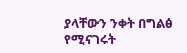ያላቸውን ንቀት በግልፅ የሚናገሩት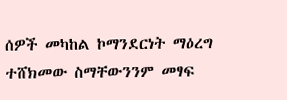ሰዎች መካከል ኮማንደርነት ማዕረግ ተሸክመው ስማቸውንንም መፃፍ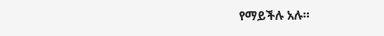የማይችሉ አሉ።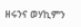ዘሩንና ወሃኪምን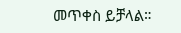መጥቀስ ይቻላል።